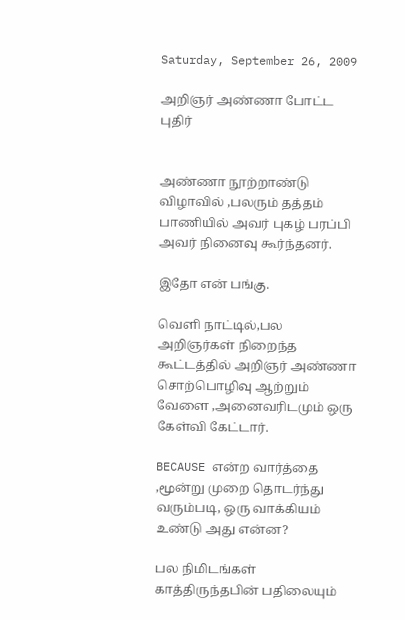Saturday, September 26, 2009

அறிஞர் அண்ணா போட்ட புதிர்


அண்ணா நூற்றாண்டு விழாவில் ,பலரும் தத்தம் பாணியில் அவர் புகழ் பரப்பி அவர் நினைவு கூர்ந்தனர்.

இதோ என் பங்கு.

வெளி நாட்டில்,பல அறிஞர்கள் நிறைந்த கூட்டத்தில் அறிஞர் அண்ணா சொற்பொழிவு ஆற்றும் வேளை ,அனைவரிடமும் ஒரு கேள்வி கேட்டார்.

BECAUSE என்ற வார்த்தை ,மூன்று முறை தொடர்ந்து வரும்படி, ஒரு வாக்கியம் உண்டு அது என்ன?

பல நிமிடங்கள் காத்திருந்தபின் பதிலையும்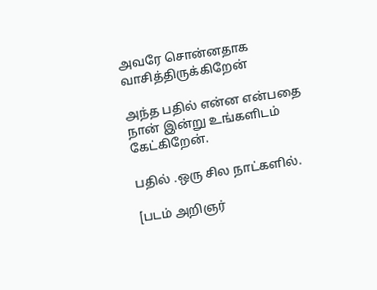அவரே சொன்னதாக வாசித்திருக்கிறேன்

அந்த பதில் என்ன என்பதை நான் இன்று உங்களிடம் கேட்கிறேன்.

பதில் .ஒரு சில நாட்களில்.

[படம் அறிஞர்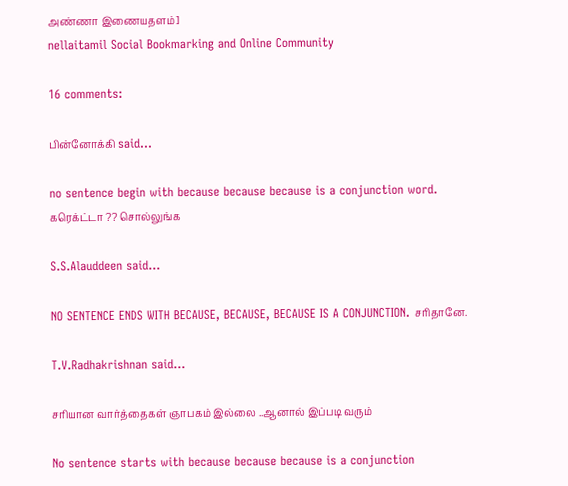அண்ணா இணையதளம்]
nellaitamil Social Bookmarking and Online Community

16 comments:

பின்னோக்கி said...

no sentence begin with because because because is a conjunction word.
கரெக்ட்டா ?? சொல்லுங்க

S.S.Alauddeen said...

NO SENTENCE ENDS WITH BECAUSE, BECAUSE, BECAUSE IS A CONJUNCTION. சரிதானே.

T.V.Radhakrishnan said...

சரியான வார்த்தைகள் ஞாபகம் இல்லை ..ஆனால் இப்படி வரும்

No sentence starts with because because because is a conjunction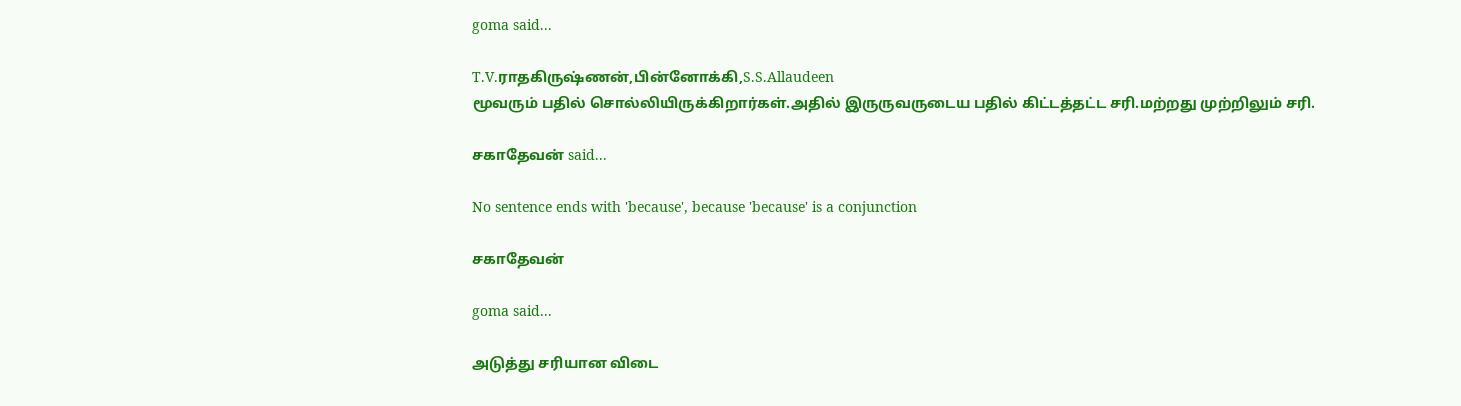goma said...

T.V.ராதகிருஷ்ணன்,பின்னோக்கி,S.S.Allaudeen
மூவரும் பதில் சொல்லியிருக்கிறார்கள்.அதில் இருருவருடைய பதில் கிட்டத்தட்ட சரி.மற்றது முற்றிலும் சரி.

சகாதேவன் said...

No sentence ends with 'because', because 'because' is a conjunction

சகாதேவன்

goma said...

அடுத்து சரியான விடை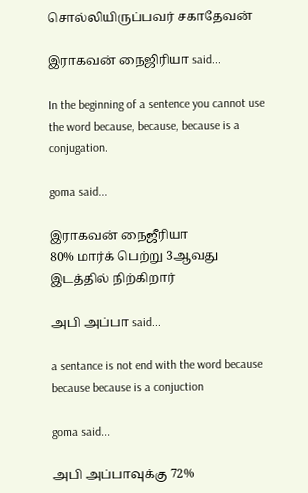சொல்லியிருப்பவர் சகாதேவன்

இராகவன் நைஜிரியா said...

In the beginning of a sentence you cannot use the word because, because, because is a conjugation.

goma said...

இராகவன் நைஜீரியா
80% மார்க் பெற்று 3ஆவது இடத்தில் நிற்கிறார்

அபி அப்பா said...

a sentance is not end with the word because because because is a conjuction

goma said...

அபி அப்பாவுக்கு 72%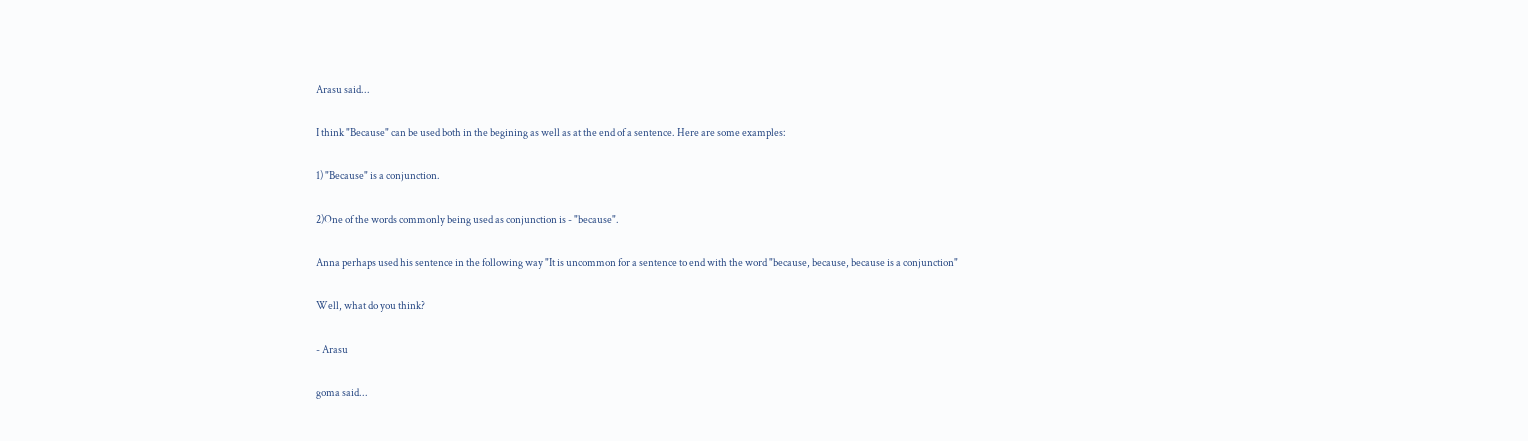Arasu said...

I think "Because" can be used both in the begining as well as at the end of a sentence. Here are some examples:

1) "Because" is a conjunction.

2)One of the words commonly being used as conjunction is - "because".

Anna perhaps used his sentence in the following way "It is uncommon for a sentence to end with the word "because, because, because is a conjunction"

Well, what do you think?

- Arasu

goma said...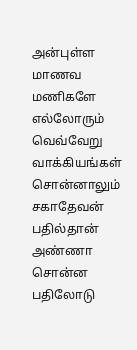அன்புள்ள மாணவ மணிகளே
எல்லோரும் வெவ்வேறு வாக்கியங்கள் சொன்னாலும் சகாதேவன் பதில்தான் அண்ணா சொன்ன பதிலோடு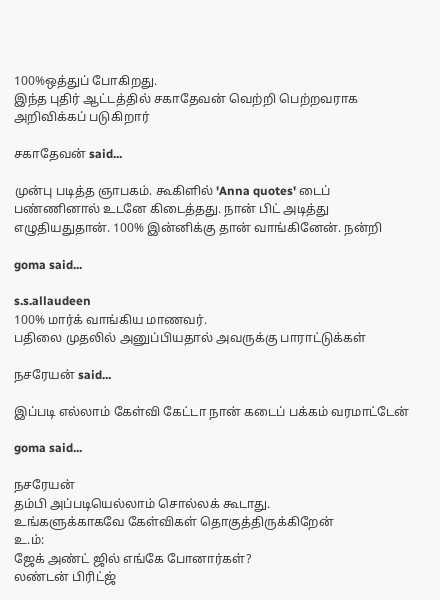100%ஒத்துப் போகிறது.
இந்த புதிர் ஆட்டத்தில் சகாதேவன் வெற்றி பெற்றவராக அறிவிக்கப் படுகிறார்

சகாதேவன் said...

முன்பு படித்த ஞாபகம். கூகிளில் 'Anna quotes' டைப் பண்ணினால் உடனே கிடைத்தது. நான் பிட் அடித்து எழுதியதுதான். 100% இன்னிக்கு தான் வாங்கினேன். நன்றி

goma said...

s.s.allaudeen
100% மார்க் வாங்கிய மாணவர்.
பதிலை முதலில் அனுப்பியதால் அவருக்கு பாராட்டுக்கள்

நசரேயன் said...

இப்படி எல்லாம் கேள்வி கேட்டா நான் கடைப் பக்கம் வரமாட்டேன்

goma said...

நசரேயன்
தம்பி அப்படியெல்லாம் சொல்லக் கூடாது.
உங்களுக்காகவே கேள்விகள் தொகுத்திருக்கிறேன்
உ.ம்:
ஜேக் அண்ட் ஜில் எங்கே போனார்கள்?
லண்டன் பிரிட்ஜ்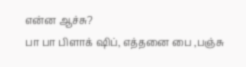என்ன ஆச்சு?
பா பா பிளாக் ஷிப், எத்தனை பை ,பஞ்சு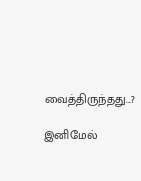வைத்திருந்தது...?

இனிமேல்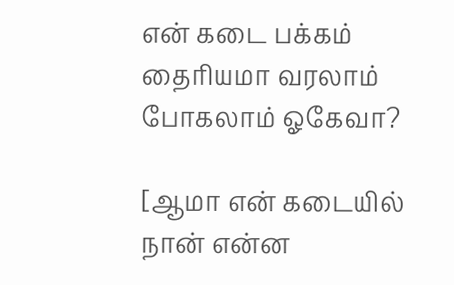என் கடை பக்கம் தைரியமா வரலாம் போகலாம் ஓகேவா?

[ஆமா என் கடையில் நான் என்ன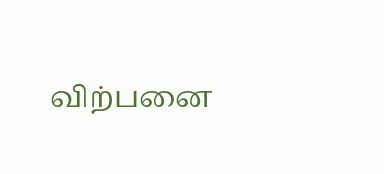விற்பனை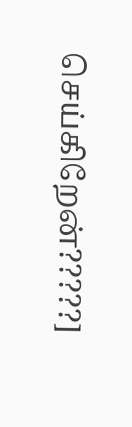செய்கிறேன்?????]